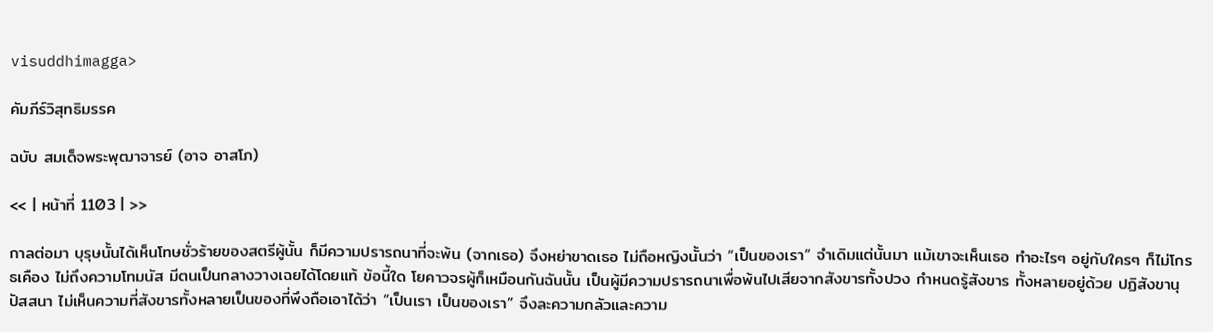visuddhimagga>

คัมภีร์วิสุทธิมรรค

ฉบับ สมเด็จพระพุฒาจารย์ (อาจ อาสโภ)

<< | หน้าที่ 1103 | >>

กาลต่อมา บุรุษนั้นได้เห็นโทษชั่วร้ายของสตรีผู้นั้น ก็มีความปรารถนาที่จะพ้น (จากเธอ) จึงหย่าขาดเธอ ไม่ถือหญิงนั้นว่า “เป็นของเรา” จำเดิมแต่นั้นมา แม้เขาจะเห็นเธอ ทำอะไรๆ อยู่กับใครๆ ก็ไม่โกรธเคือง ไม่ถึงความโทมนัส มีตนเป็นกลางวางเฉยได้โดยแท้ ข้อนี้ใด โยคาวจรผู้ก็เหมือนกันฉันนั้น เป็นผู้มีความปรารถนาเพื่อพ้นไปเสียจากสังขารทั้งปวง กำหนดรู้สังขาร ทั้งหลายอยู่ด้วย ปฏิสังขานุปัสสนา ไม่เห็นความที่สังขารทั้งหลายเป็นของที่พึงถือเอาได้ว่า “เป็นเรา เป็นของเรา” จึงละความกลัวและความ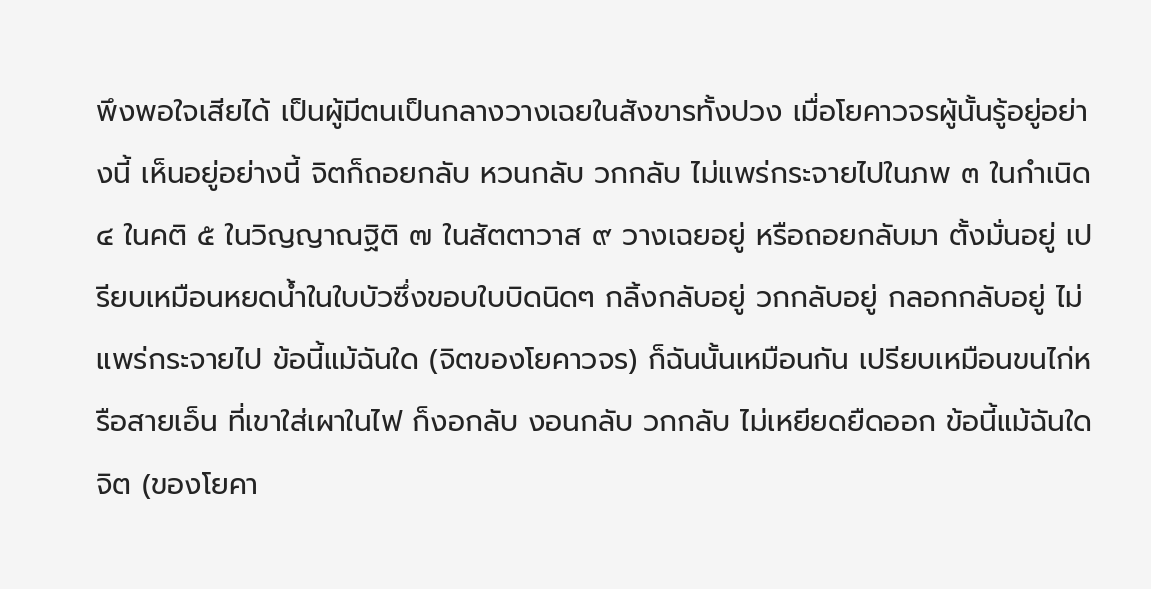พึงพอใจเสียได้ เป็นผู้มีตนเป็นกลางวางเฉยในสังขารทั้งปวง เมื่อโยคาวจรผู้นั้นรู้อยู่อย่างนี้ เห็นอยู่อย่างนี้ จิตก็ถอยกลับ หวนกลับ วกกลับ ไม่แพร่กระจายไปในภพ ๓ ในกำเนิด ๔ ในคติ ๕ ในวิญญาณฐิติ ๗ ในสัตตาวาส ๙ วางเฉยอยู่ หรือถอยกลับมา ตั้งมั่นอยู่ เปรียบเหมือนหยดน้ำในใบบัวซึ่งขอบใบบิดนิดๆ กลิ้งกลับอยู่ วกกลับอยู่ กลอกกลับอยู่ ไม่แพร่กระจายไป ข้อนี้แม้ฉันใด (จิตของโยคาวจร) ก็ฉันนั้นเหมือนกัน เปรียบเหมือนขนไก่หรือสายเอ็น ที่เขาใส่เผาในไฟ ก็งอกลับ งอนกลับ วกกลับ ไม่เหยียดยืดออก ข้อนี้แม้ฉันใด จิต (ของโยคา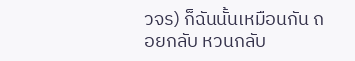วจร) ก็ฉันนั้นเหมือนกัน ถอยกลับ หวนกลับ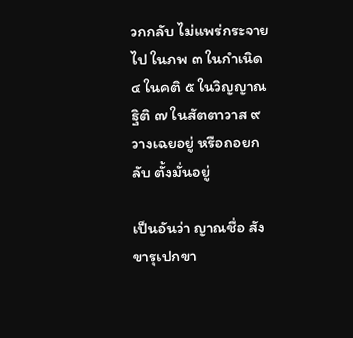วกกลับ ไม่แพร่กระจายไป ในภพ ๓ ในกำเนิด ๔ ในคติ ๕ ในวิญญาณฐิติ ๗ ในสัตตาวาส ๙ วางเฉยอยู่ หรือถอยกลับ ตั้งมั่นอยู่

เป็นอันว่า ญาณชื่อ สังขารุเปกขา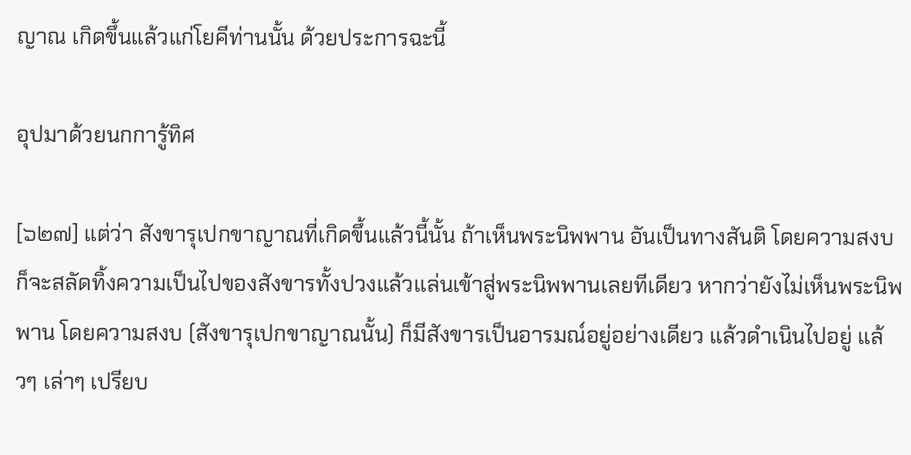ญาณ เกิดขึ้นแล้วแก่โยคีท่านนั้น ด้วยประการฉะนี้

อุปมาด้วยนกการู้ทิศ

[๖๒๗] แต่ว่า สังขารุเปกขาญาณที่เกิดขึ้นแล้วนี้นั้น ถ้าเห็นพระนิพพาน อันเป็นทางสันติ โดยความสงบ ก็จะสลัดทิ้งความเป็นไปของสังขารทั้งปวงแล้วแล่นเข้าสู่พระนิพพานเลยทีเดียว หากว่ายังไม่เห็นพระนิพพาน โดยความสงบ (สังขารุเปกขาญาณนั้น) ก็มีสังขารเป็นอารมณ์อยู่อย่างเดียว แล้วดำเนินไปอยู่ แล้วๆ เล่าๆ เปรียบ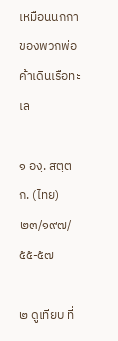เหมือนนกกาของพวกพ่อค้าเดินเรือทะเล

๑ องฺ. สตฺตก. (ไทย) ๒๓/๑๙๗/๕๕-๕๗

๒ ดูเทียบ ที่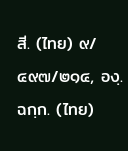สี. (ไทย) ๙/๔๙๗/๒๑๔, องฺ. ฉกฺก. (ไทย)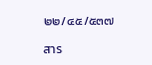๒๒/๔๕/๕๓๗

สาร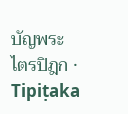บัญพระไตรปิฎก · Tipiṭaka